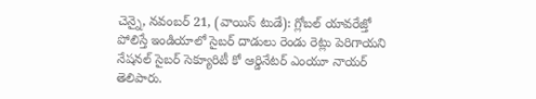చెన్నై, నవంబర్ 21, (వాయిస్ టుడే): గ్లోబల్ యావరేజ్తో పోలిస్తే ఇండియాలో సైబర్ దాడులు రెండు రెట్లు పెరిగాయని నేషనల్ సైబర్ సెక్యూరిటీ కో ఆర్డినేటర్ ఎంయూ నాయర్ తెలిపారు.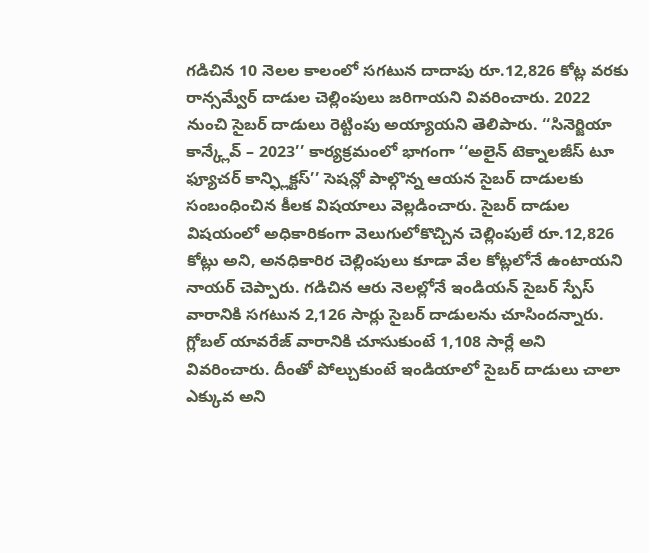గడిచిన 10 నెలల కాలంలో సగటున దాదాపు రూ.12,826 కోట్ల వరకు రాన్సమ్వేర్ దాడుల చెల్లింపులు జరిగాయని వివరించారు. 2022 నుంచి సైబర్ దాడులు రెట్టింపు అయ్యాయని తెలిపారు. ‘‘సినెర్జియా కాన్క్లేవ్ – 2023’’ కార్యక్రమంలో భాగంగా ‘‘అలైన్ టెక్నాలజీస్ టూ ఫ్యూచర్ కాన్ఫ్లిక్టస్’’ సెషన్లో పాల్గొన్న ఆయన సైబర్ దాడులకు సంబంధించిన కీలక విషయాలు వెల్లడించారు. సైబర్ దాడుల విషయంలో అధికారికంగా వెలుగులోకొచ్చిన చెల్లింపులే రూ.12,826 కోట్లు అని, అనధికారిర చెల్లింపులు కూడా వేల కోట్లలోనే ఉంటాయని నాయర్ చెప్పారు. గడిచిన ఆరు నెలల్లోనే ఇండియన్ సైబర్ స్పేస్ వారానికి సగటున 2,126 సార్లు సైబర్ దాడులను చూసిందన్నారు. గ్లోబల్ యావరేజ్ వారానికి చూసుకుంటే 1,108 సార్లే అని వివరించారు. దీంతో పోల్చుకుంటే ఇండియాలో సైబర్ దాడులు చాలా ఎక్కువ అని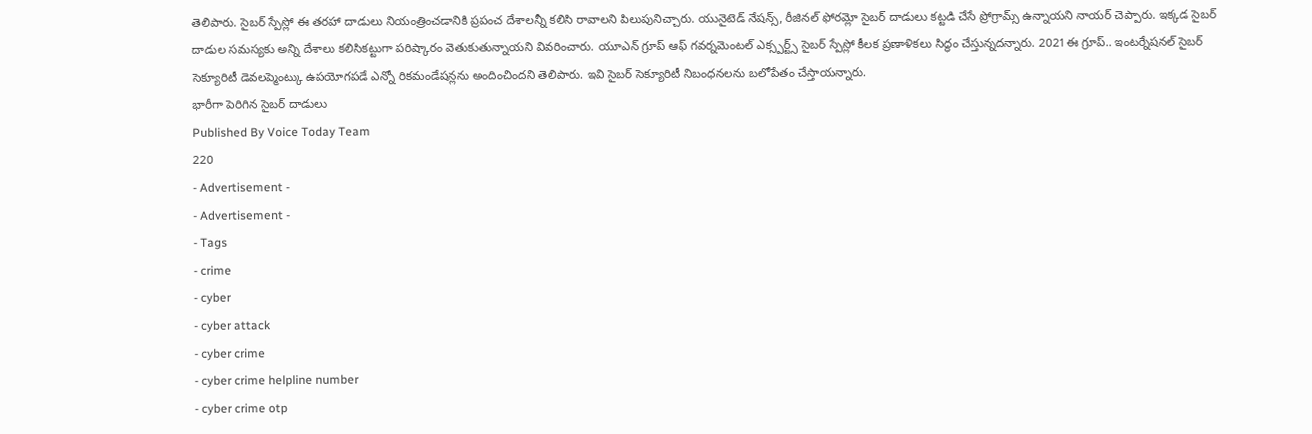తెలిపారు. సైబర్ స్పేస్లో ఈ తరహా దాడులు నియంత్రించడానికి ప్రపంచ దేశాలన్నీ కలిసి రావాలని పిలుపునిచ్చారు. యునైటెడ్ నేషన్స్, రీజినల్ ఫోరమ్లో సైబర్ దాడులు కట్టడి చేసే ప్రోగ్రామ్స్ ఉన్నాయని నాయర్ చెప్పారు. ఇక్కడ సైబర్ దాడుల సమస్యకు అన్ని దేశాలు కలిసికట్టుగా పరిష్కారం వెతుకుతున్నాయని వివరించారు. యూఎన్ గ్రూప్ ఆఫ్ గవర్నమెంటల్ ఎక్స్పర్ట్స్ సైబర్ స్పేస్లో కీలక ప్రణాళికలు సిద్ధం చేస్తున్నదన్నారు. 2021ఈ గ్రూప్.. ఇంటర్నేషనల్ సైబర్ సెక్యూరిటీ డెవలప్మెంట్కు ఉపయోగపడే ఎన్నో రికమండేషన్లను అందించిందని తెలిపారు. ఇవి సైబర్ సెక్యూరిటీ నిబంధనలను బలోపేతం చేస్తాయన్నారు.
భారీగా పెరిగిన సైబర్ దాడులు
Published By Voice Today Team
220
- Advertisement -
- Advertisement -
- Tags
- crime
- cyber
- cyber attack
- cyber crime
- cyber crime helpline number
- cyber crime otp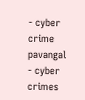- cyber crime pavangal
- cyber crimes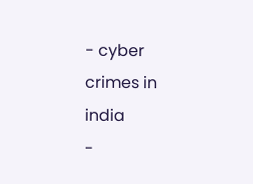- cyber crimes in india
-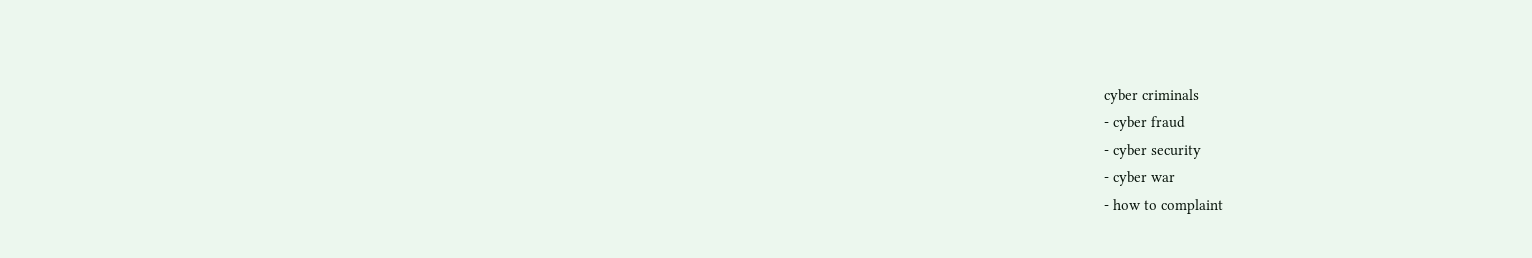cyber criminals
- cyber fraud
- cyber security
- cyber war
- how to complaint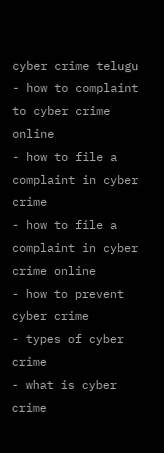cyber crime telugu
- how to complaint to cyber crime online
- how to file a complaint in cyber crime
- how to file a complaint in cyber crime online
- how to prevent cyber crime
- types of cyber crime
- what is cyber crime